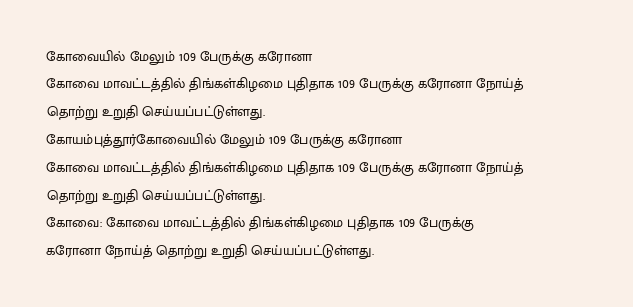கோவையில் மேலும் 109 பேருக்கு கரோனா
கோவை மாவட்டத்தில் திங்கள்கிழமை புதிதாக 109 பேருக்கு கரோனா நோய்த் தொற்று உறுதி செய்யப்பட்டுள்ளது.
கோயம்புத்தூர்கோவையில் மேலும் 109 பேருக்கு கரோனா
கோவை மாவட்டத்தில் திங்கள்கிழமை புதிதாக 109 பேருக்கு கரோனா நோய்த் தொற்று உறுதி செய்யப்பட்டுள்ளது.
கோவை: கோவை மாவட்டத்தில் திங்கள்கிழமை புதிதாக 109 பேருக்கு கரோனா நோய்த் தொற்று உறுதி செய்யப்பட்டுள்ளது.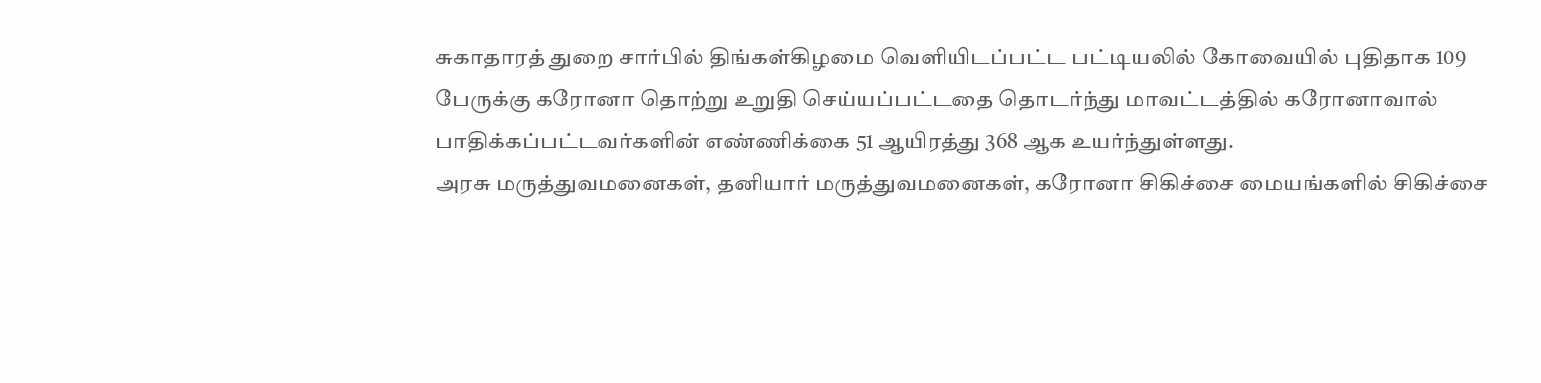சுகாதாரத் துறை சார்பில் திங்கள்கிழமை வெளியிடப்பட்ட பட்டியலில் கோவையில் புதிதாக 109 பேருக்கு கரோனா தொற்று உறுதி செய்யப்பட்டதை தொடர்ந்து மாவட்டத்தில் கரோனாவால் பாதிக்கப்பட்டவர்களின் எண்ணிக்கை 51 ஆயிரத்து 368 ஆக உயர்ந்துள்ளது.
அரசு மருத்துவமனைகள், தனியார் மருத்துவமனைகள், கரோனா சிகிச்சை மையங்களில் சிகிச்சை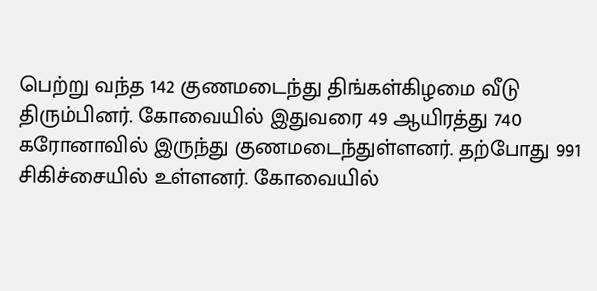பெற்று வந்த 142 குணமடைந்து திங்கள்கிழமை வீடு திரும்பினர். கோவையில் இதுவரை 49 ஆயிரத்து 740 கரோனாவில் இருந்து குணமடைந்துள்ளனர். தற்போது 991 சிகிச்சையில் உள்ளனர். கோவையில்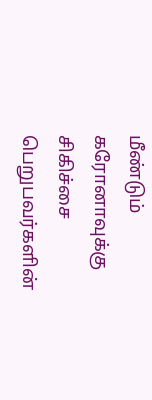மீண்டும் கரோனாவுக்கு சிகிச்சை பெறுபவர்களின்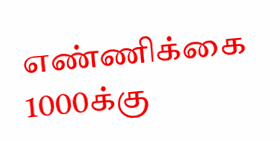எண்ணிக்கை 1000க்கு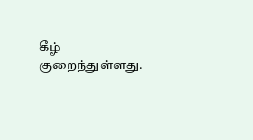கீழ் குறைந்துள்ளது.